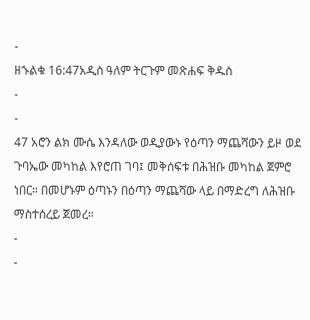-
ዘኁልቁ 16:47አዲስ ዓለም ትርጉም መጽሐፍ ቅዱስ
-
-
47 አሮን ልክ ሙሴ እንዳለው ወዲያውኑ የዕጣን ማጨሻውን ይዞ ወደ ጉባኤው መካከል እየሮጠ ገባ፤ መቅሰፍቱ በሕዝቡ መካከል ጀምሮ ነበር። በመሆኑም ዕጣኑን በዕጣን ማጨሻው ላይ በማድረግ ለሕዝቡ ማስተሰረይ ጀመረ።
-
-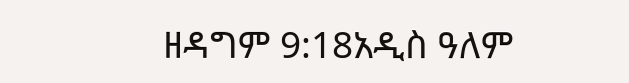ዘዳግም 9:18አዲስ ዓለም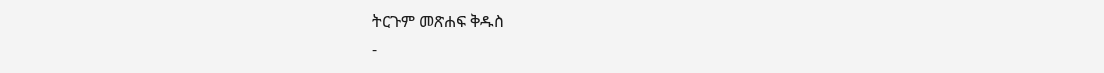ትርጉም መጽሐፍ ቅዱስ
-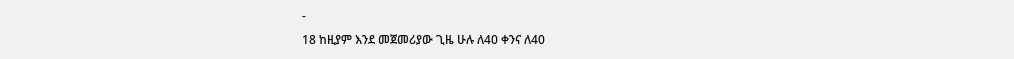-
18 ከዚያም እንደ መጀመሪያው ጊዜ ሁሉ ለ40 ቀንና ለ40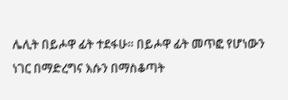ሌሊት በይሖዋ ፊት ተደፋሁ። በይሖዋ ፊት መጥፎ የሆነውን ነገር በማድረግና እሱን በማስቆጣት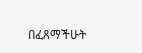በፈጸማችሁት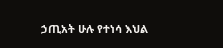ኃጢአት ሁሉ የተነሳ እህል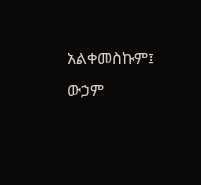አልቀመስኩም፤ ውኃም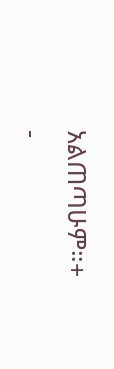አልጠጣሁም።+
-